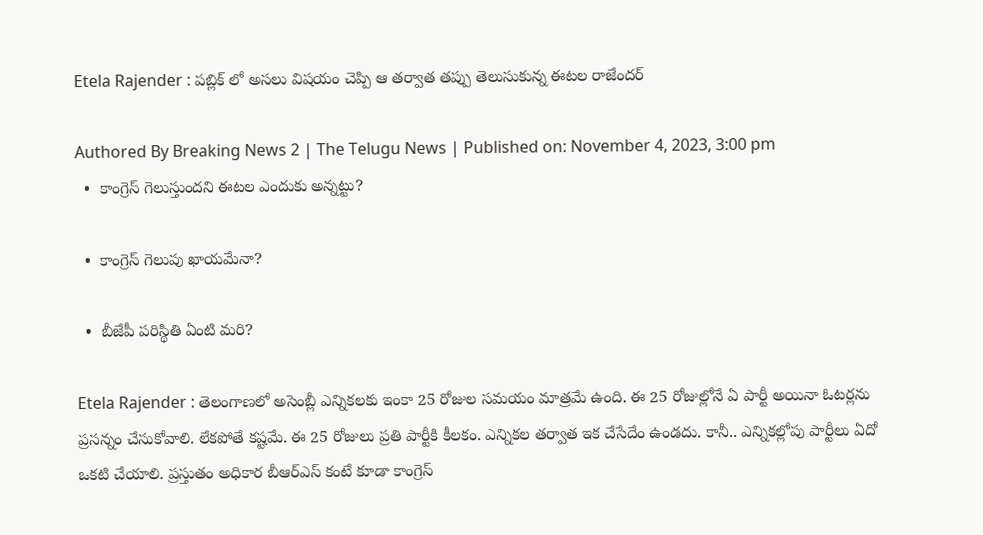Etela Rajender : పబ్లిక్ లో అసలు విషయం చెప్పి ఆ తర్వాత తప్పు తెలుసుకున్న ఈటల రాజేందర్

Authored By Breaking News 2 | The Telugu News | Published on: November 4, 2023, 3:00 pm
  •  కాంగ్రెస్ గెలుస్తుందని ఈటల ఎందుకు అన్నట్టు?

  •  కాంగ్రెస్ గెలుపు ఖాయమేనా?

  •  బీజేపీ పరిస్థితి ఏంటి మరి?

Etela Rajender : తెలంగాణలో అసెంబ్లీ ఎన్నికలకు ఇంకా 25 రోజుల సమయం మాత్రమే ఉంది. ఈ 25 రోజుల్లోనే ఏ పార్టీ అయినా ఓటర్లను ప్రసన్నం చేసుకోవాలి. లేకపోతే కష్టమే. ఈ 25 రోజులు ప్రతి పార్టీకి కీలకం. ఎన్నికల తర్వాత ఇక చేసేదేం ఉండదు. కానీ.. ఎన్నికల్లోపు పార్టీలు ఏదో ఒకటి చేయాలి. ప్రస్తుతం అధికార బీఆర్ఎస్ కంటే కూడా కాంగ్రెస్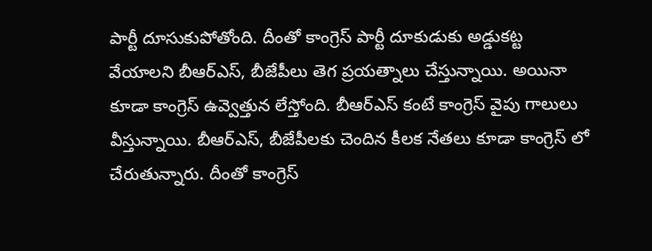పార్టీ దూసుకుపోతోంది. దీంతో కాంగ్రెస్ పార్టీ దూకుడుకు అడ్డుకట్ట వేయాలని బీఆర్ఎస్, బీజేపీలు తెగ ప్రయత్నాలు చేస్తున్నాయి. అయినా కూడా కాంగ్రెస్ ఉవ్వెత్తున లేస్తోంది. బీఆర్ఎస్ కంటే కాంగ్రెస్ వైపు గాలులు వీస్తున్నాయి. బీఆర్ఎస్, బీజేపీలకు చెందిన కీలక నేతలు కూడా కాంగ్రెస్ లో చేరుతున్నారు. దీంతో కాంగ్రెస్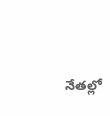నేతల్లో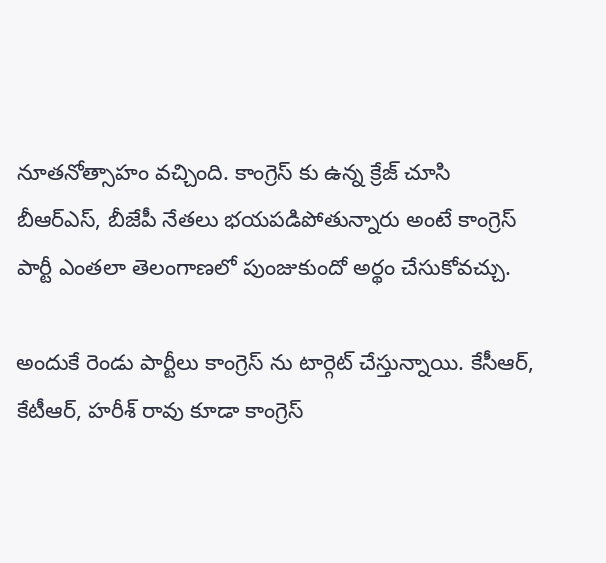నూతనోత్సాహం వచ్చింది. కాంగ్రెస్ కు ఉన్న క్రేజ్ చూసి బీఆర్ఎస్, బీజేపీ నేతలు భయపడిపోతున్నారు అంటే కాంగ్రెస్ పార్టీ ఎంతలా తెలంగాణలో పుంజుకుందో అర్థం చేసుకోవచ్చు.

అందుకే రెండు పార్టీలు కాంగ్రెస్ ను టార్గెట్ చేస్తున్నాయి. కేసీఆర్, కేటీఆర్, హరీశ్ రావు కూడా కాంగ్రెస్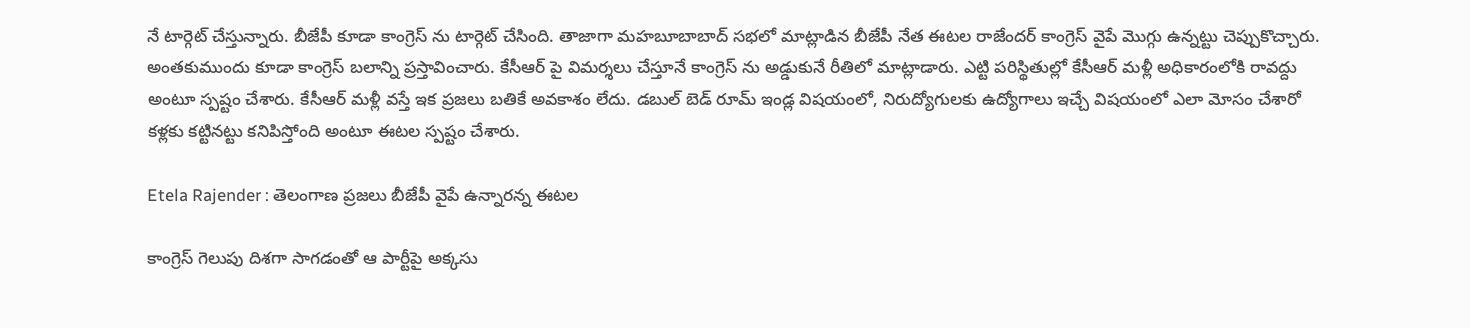నే టార్గెట్ చేస్తున్నారు. బీజేపీ కూడా కాంగ్రెస్ ను టార్గెట్ చేసింది. తాజాగా మహబూబాబాద్ సభలో మాట్లాడిన బీజేపీ నేత ఈటల రాజేందర్ కాంగ్రెస్ వైపే మొగ్గు ఉన్నట్టు చెప్పుకొచ్చారు. అంతకుముందు కూడా కాంగ్రెస్ బలాన్ని ప్రస్తావించారు. కేసీఆర్ పై విమర్శలు చేస్తూనే కాంగ్రెస్ ను అడ్డుకునే రీతిలో మాట్లాడారు. ఎట్టి పరిస్థితుల్లో కేసీఆర్ మళ్లీ అధికారంలోకి రావద్దు అంటూ స్పష్టం చేశారు. కేసీఆర్ మళ్లీ వస్తే ఇక ప్రజలు బతికే అవకాశం లేదు. డబుల్ బెడ్ రూమ్ ఇండ్ల విషయంలో, నిరుద్యోగులకు ఉద్యోగాలు ఇచ్చే విషయంలో ఎలా మోసం చేశారో కళ్లకు కట్టినట్టు కనిపిస్తోంది అంటూ ఈటల స్పష్టం చేశారు.

Etela Rajender : తెలంగాణ ప్రజలు బీజేపీ వైపే ఉన్నారన్న ఈటల

కాంగ్రెస్ గెలుపు దిశగా సాగడంతో ఆ పార్టీపై అక్కసు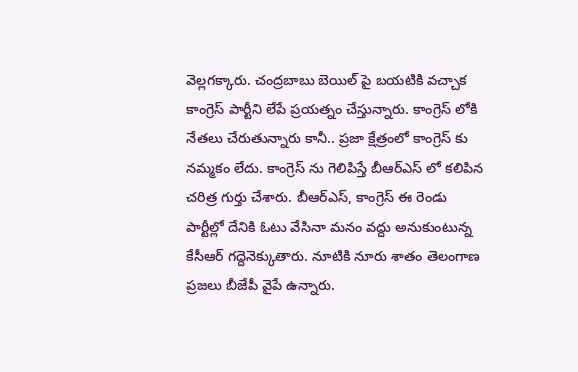వెల్లగక్కారు. చంద్రబాబు బెయిల్ పై బయటికి వచ్చాక కాంగ్రెస్ పార్టీని లేపే ప్రయత్నం చేస్తున్నారు. కాంగ్రెస్ లోకి నేతలు చేరుతున్నారు కానీ.. ప్రజా క్షేత్రంలో కాంగ్రెస్ కు నమ్మకం లేదు. కాంగ్రెస్ ను గెలిపిస్తే బీఆర్ఎస్ లో కలిపిన చరిత్ర గుర్తు చేశారు. బీఆర్ఎస్, కాంగ్రెస్ ఈ రెండు పార్టీల్లో దేనికి ఓటు వేసినా మనం వద్దు అనుకుంటున్న కేసీఆర్ గద్దెనెక్కుతారు. నూటికి నూరు శాతం తెలంగాణ ప్రజలు బీజేపీ వైపే ఉన్నారు.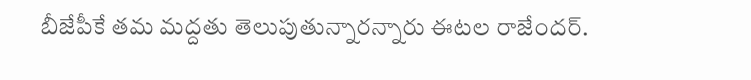బీజేపీకే తమ మద్దతు తెలుపుతున్నారన్నారు ఈటల రాజేందర్.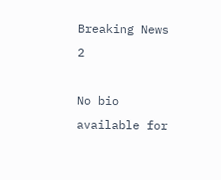Breaking News 2

No bio available for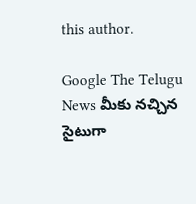this author.

Google The Telugu News మీకు నచ్చిన సైటుగా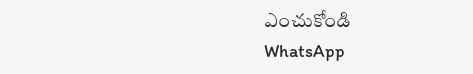ఎంచుకోండి
WhatsApp